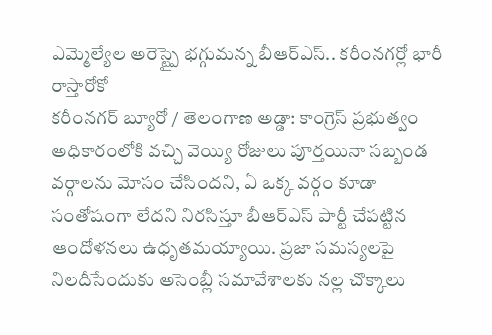ఎమ్మెల్యేల అరెస్ట్పై భగ్గుమన్న బీఆర్ఎస్.. కరీంనగర్లో భారీ రాస్తారోకో
కరీంనగర్ బ్యూరో / తెలంగాణ అడ్డా: కాంగ్రెస్ ప్రభుత్వం అధికారంలోకి వచ్చి వెయ్యి రోజులు పూర్తయినా సబ్బండ వర్గాలను మోసం చేసిందని, ఏ ఒక్క వర్గం కూడా సంతోషంగా లేదని నిరసిస్తూ బీఆర్ఎస్ పార్టీ చేపట్టిన ఆందోళనలు ఉధృతమయ్యాయి. ప్రజా సమస్యలపై నిలదీసేందుకు అసెంబ్లీ సమావేశాలకు నల్ల చొక్కాలు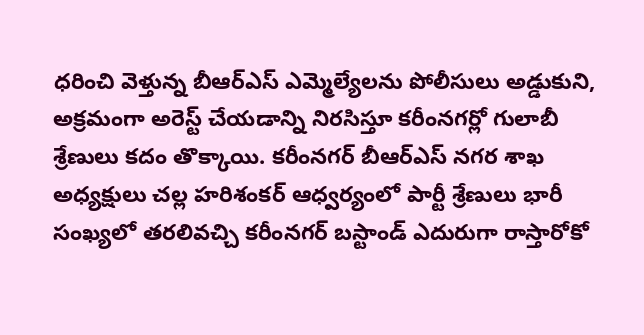ధరించి వెళ్తున్న బీఆర్ఎస్ ఎమ్మెల్యేలను పోలీసులు అడ్డుకుని, అక్రమంగా అరెస్ట్ చేయడాన్ని నిరసిస్తూ కరీంనగర్లో గులాబీ శ్రేణులు కదం తొక్కాయి. కరీంనగర్ బీఆర్ఎస్ నగర శాఖ అధ్యక్షులు చల్ల హరిశంకర్ ఆధ్వర్యంలో పార్టీ శ్రేణులు భారీ సంఖ్యలో తరలివచ్చి కరీంనగర్ బస్టాండ్ ఎదురుగా రాస్తారోకో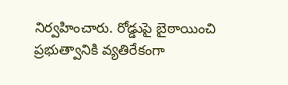నిర్వహించారు. రోడ్డుపై బైఠాయించి ప్రభుత్వానికి వ్యతిరేకంగా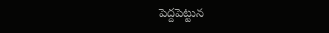పెద్దపెట్టున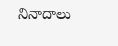నినాదాలు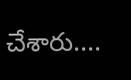చేశారు....